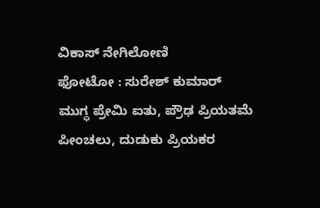ವಿಕಾಸ್ ನೇಗಿಲೋಣಿ
ಫೋಟೋ : ಸುರೇಶ್ ಕುಮಾರ್
ಮುಗ್ಧ ಪ್ರೇಮಿ ಐತು, ಪ್ರೌಢ ಪ್ರಿಯತಮೆ ಪೀಂಚಲು, ದುಡುಕು ಪ್ರಿಯಕರ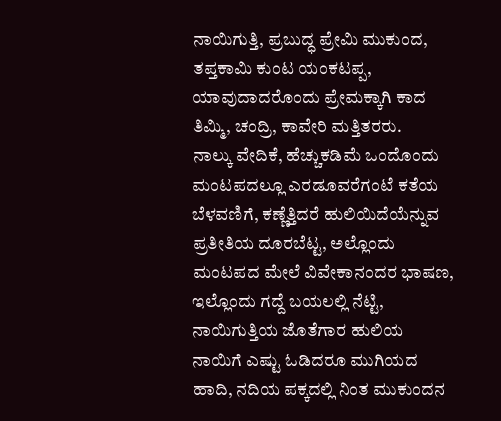ನಾಯಿಗುತ್ತಿ, ಪ್ರಬುದ್ಧ ಪ್ರೇಮಿ ಮುಕುಂದ, ತಪ್ತಕಾಮಿ ಕುಂಟ ಯಂಕಟಪ್ಪ, ಯಾವುದಾದರೊಂದು ಪ್ರೇಮಕ್ಕಾಗಿ ಕಾದ ತಿಮ್ಮಿ, ಚಂದ್ರಿ, ಕಾವೇರಿ ಮತ್ತಿತರರು.
ನಾಲ್ಕು ವೇದಿಕೆ, ಹೆಚ್ಚುಕಡಿಮೆ ಒಂದೊಂದು ಮಂಟಪದಲ್ಲೂ ಎರಡೂವರೆಗಂಟೆ ಕತೆಯ ಬೆಳವಣಿಗೆ, ಕಣ್ಣೆತ್ತಿದರೆ ಹುಲಿಯಿದೆಯೆನ್ನುವ ಪ್ರತೀತಿಯ ದೂರಬೆಟ್ಟ, ಅಲ್ಲೊಂದು ಮಂಟಪದ ಮೇಲೆ ವಿವೇಕಾನಂದರ ಭಾಷಣ, ಇಲ್ಲೊಂದು ಗದ್ದೆ ಬಯಲಲ್ಲಿ ನೆಟ್ಟಿ, ನಾಯಿಗುತ್ತಿಯ ಜೊತೆಗಾರ ಹುಲಿಯ ನಾಯಿಗೆ ಎಷ್ಟು ಓಡಿದರೂ ಮುಗಿಯದ ಹಾದಿ, ನದಿಯ ಪಕ್ಕದಲ್ಲಿ ನಿಂತ ಮುಕುಂದನ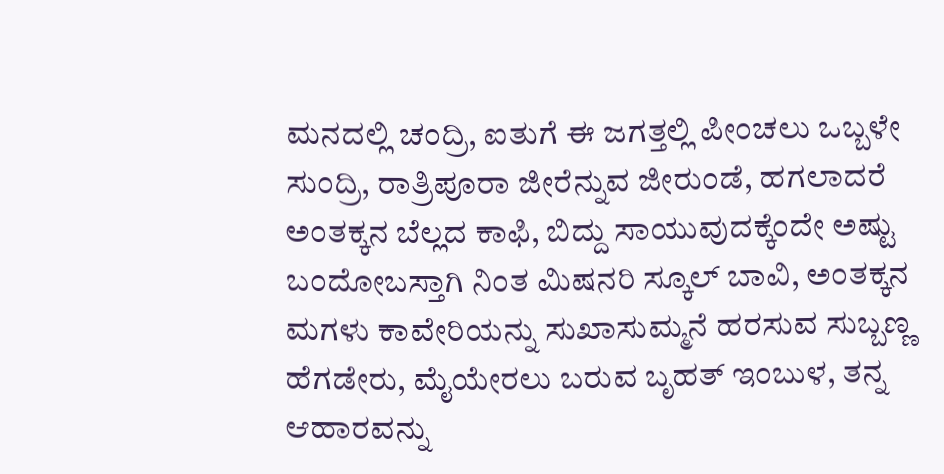ಮನದಲ್ಲಿ ಚಂದ್ರಿ, ಐತುಗೆ ಈ ಜಗತ್ತಲ್ಲಿ ಪೀಂಚಲು ಒಬ್ಬಳೇ ಸುಂದ್ರಿ, ರಾತ್ರಿಪೂರಾ ಜೀರೆನ್ನುವ ಜೀರುಂಡೆ, ಹಗಲಾದರೆ ಅಂತಕ್ಕನ ಬೆಲ್ಲದ ಕಾಫಿ, ಬಿದ್ದು ಸಾಯುವುದಕ್ಕೆಂದೇ ಅಷ್ಟು ಬಂದೋಬಸ್ತಾಗಿ ನಿಂತ ಮಿಷನರಿ ಸ್ಕೂಲ್ ಬಾವಿ, ಅಂತಕ್ಕನ ಮಗಳು ಕಾವೇರಿಯನ್ನು ಸುಖಾಸುಮ್ಮನೆ ಹರಸುವ ಸುಬ್ಬಣ್ಣ ಹೆಗಡೇರು, ಮೈಯೇರಲು ಬರುವ ಬೃಹತ್ ಇಂಬುಳ, ತನ್ನ ಆಹಾರವನ್ನು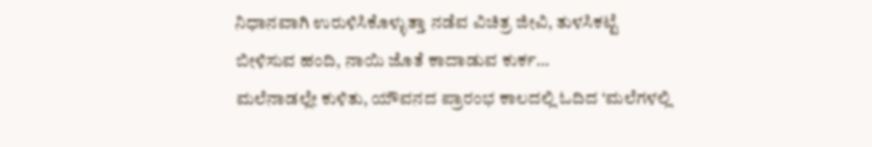ನಿಧಾನವಾಗಿ ಉರುಳಿಸಿಕೊಳ್ಳುತ್ತಾ ನಡೆವ ವಿಚಿತ್ರ ಜೀವಿ, ತುಳಸಿಕಟ್ಟೆ ಬೀಳಿಸುವ ಹಂದಿ, ನಾಯಿ ಜೊತೆ ಕಾದಾಡುವ ಕುರ್ಕ…
ಮಲೆನಾಡಲ್ಲೇ ಕುಳಿತು, ಯೌವನದ ಪ್ರಾರಂಭ ಕಾಲದಲ್ಲಿ ಓದಿದ ‘ಮಲೆಗಳಲ್ಲಿ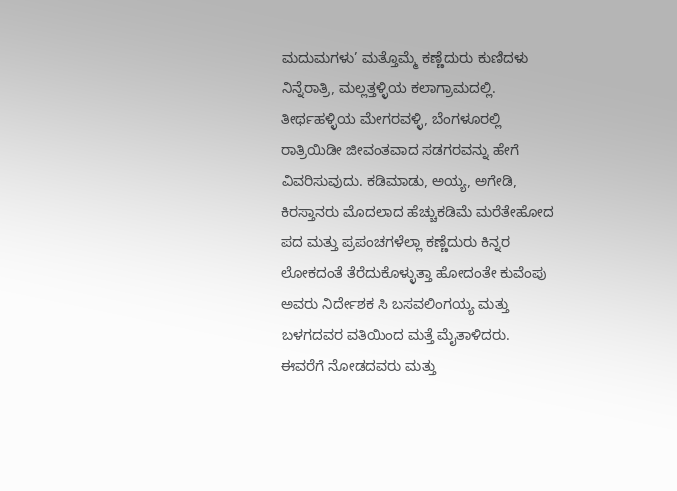ಮದುಮಗಳು’ ಮತ್ತೊಮ್ಮೆ ಕಣ್ಣೆದುರು ಕುಣಿದಳು ನಿನ್ನೆರಾತ್ರಿ, ಮಲ್ಲತ್ತಳ್ಳಿಯ ಕಲಾಗ್ರಾಮದಲ್ಲಿ. ತೀರ್ಥಹಳ್ಳಿಯ ಮೇಗರವಳ್ಳಿ, ಬೆಂಗಳೂರಲ್ಲಿ ರಾತ್ರಿಯಿಡೀ ಜೀವಂತವಾದ ಸಡಗರವನ್ನು ಹೇಗೆ ವಿವರಿಸುವುದು. ಕಡಿಮಾಡು, ಅಯ್ಯ, ಅಗೇಡಿ, ಕಿರಸ್ತಾನರು ಮೊದಲಾದ ಹೆಚ್ಚುಕಡಿಮೆ ಮರೆತೇಹೋದ ಪದ ಮತ್ತು ಪ್ರಪಂಚಗಳೆಲ್ಲಾ ಕಣ್ಣೆದುರು ಕಿನ್ನರ ಲೋಕದಂತೆ ತೆರೆದುಕೊಳ್ಳುತ್ತಾ ಹೋದಂತೇ ಕುವೆಂಪು ಅವರು ನಿರ್ದೇಶಕ ಸಿ ಬಸವಲಿಂಗಯ್ಯ ಮತ್ತು ಬಳಗದವರ ವತಿಯಿಂದ ಮತ್ತೆ ಮೈತಾಳಿದರು.
ಈವರೆಗೆ ನೋಡದವರು ಮತ್ತು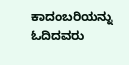ಕಾದಂಬರಿಯನ್ನು ಓದಿದವರು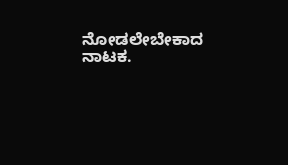ನೋಡಲೇಬೇಕಾದ ನಾಟಕ.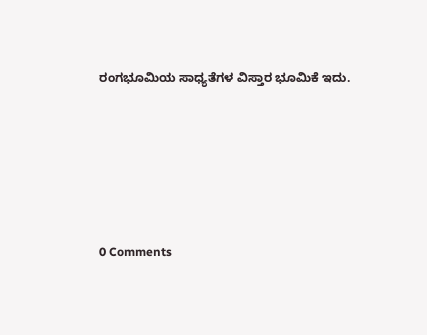ರಂಗಭೂಮಿಯ ಸಾಧ್ಯತೆಗಳ ವಿಸ್ತಾರ ಭೂಮಿಕೆ ಇದು.







0 Comments